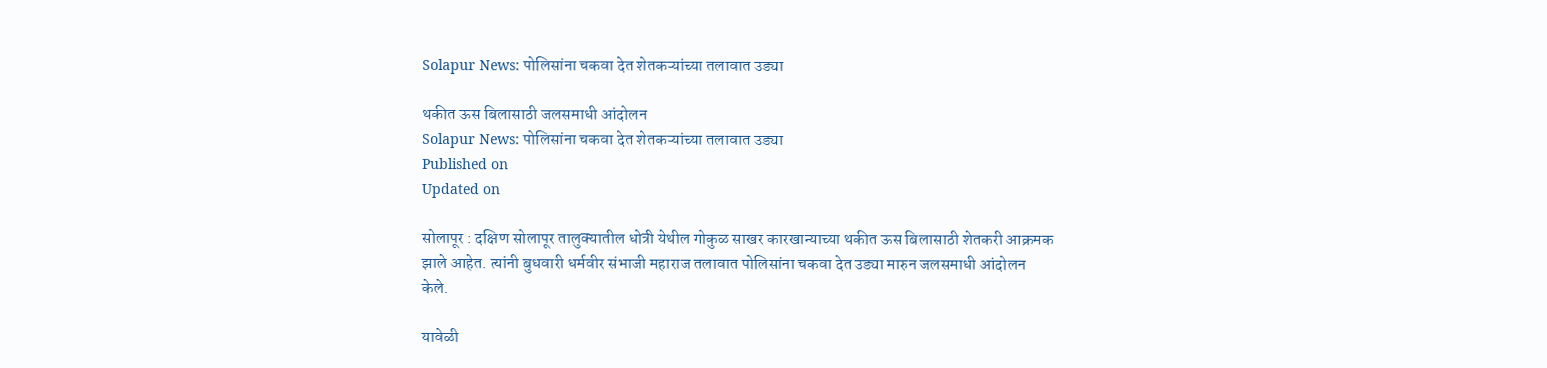Solapur News: पोलिसांना चकवा देत शेतकऱ्यांच्या तलावात उड्या

थकीत ऊस बिलासाठी जलसमाधी आंदोलन
Solapur News: पोलिसांना चकवा देत शेतकऱ्यांच्या तलावात उड्या
Published on
Updated on

सोलापूर : दक्षिण सोलापूर तालुक्‍यातील धोत्री येथील गोकुळ साखर कारखान्याच्‍या थकीत ऊस बिलासाठी शेतकरी आक्रमक झाले आहेत. त्‍यांनी बुधवारी धर्मवीर संभाजी महाराज तलावात पोलिसांना चकवा देत उड्या मारुन जलसमाधी आंदोलन केले.

यावेळी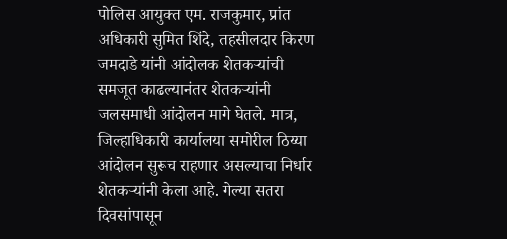पोलिस आयुक्‍त एम. राजकुमार, प्रांत अधिकारी सुमित शिंदे, तहसीलदार किरण जमदाडे यांनी आंदोलक शेतकऱ्यांची समजूत काढल्‍यानंतर शेतकऱ्यांनी जलसमाधी आंदोलन मागे घेतले. मात्र, जिल्‍हाधिकारी कार्यालया समोरील ठिय्या आंदोलन सुरूच राहणार असल्‍याचा निर्धार शेतकऱ्यांनी केला आहे. गेल्‍या सतरा दिवसांपासून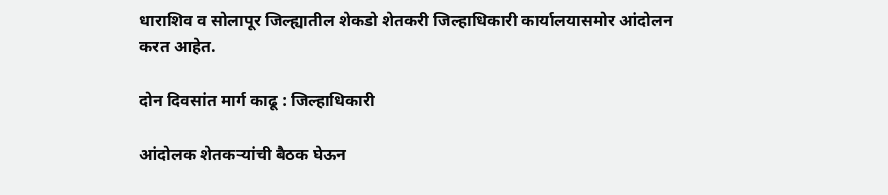धाराशिव व सोलापूर जिल्‍ह्यातील शेकडो शेतकरी जिल्‍हाधिकारी कार्यालयासमोर आंदोलन करत आहेत.

दोन दिवसांत मार्ग काढू : जिल्‍हाधिकारी

आंदोलक शेतकऱ्यांची बैठक घेऊन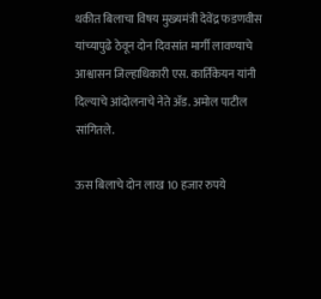थकीत बिलाचा विषय मुख्यमंत्री देवेंद्र फडणवीस यांच्‍यापुढे ठेवून दोन दिवसांत मार्गी लावण्याचे आश्वासन जिल्‍हाधिकारी एस. कार्तिकेयन यांनी दिल्याचे आंदोलनाचे नेते ॲड. अमोल पाटील सांगितले.

ऊस बिलाचे दोन लाख 10 हजार रुपये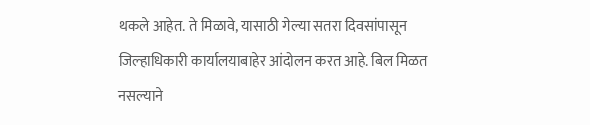थकले आहेत. ते मिळावे, यासाठी गेल्‍या सतरा दिवसांपासून जिल्‍हाधिकारी कार्यालयाबाहेर आंदोलन करत आहे. बिल मिळत नसल्‍याने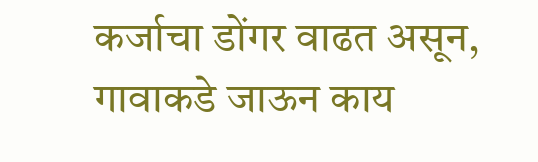कर्जाचा डोंगर वाढत असून, गावाकडे जाऊन काय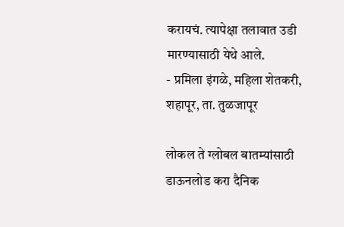करायचं. त्‍यापेक्षा तलावात उडी मारण्यासाठी येथे आले.
- प्रमिला इंगळे, महिला शेतकरी, शहापूर, ता. तुळजापूर

लोकल ते ग्लोबल बातम्यांसाठी डाऊनलोड करा दैनिक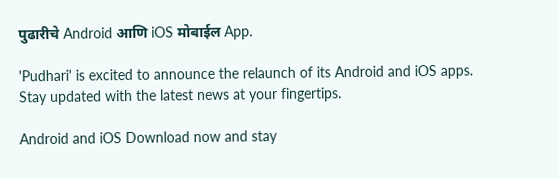पुढारीचे Android आणि iOS मोबाईल App.

'Pudhari' is excited to announce the relaunch of its Android and iOS apps. Stay updated with the latest news at your fingertips.

Android and iOS Download now and stay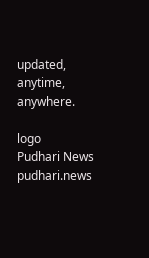updated, anytime, anywhere.

logo
Pudhari News
pudhari.news